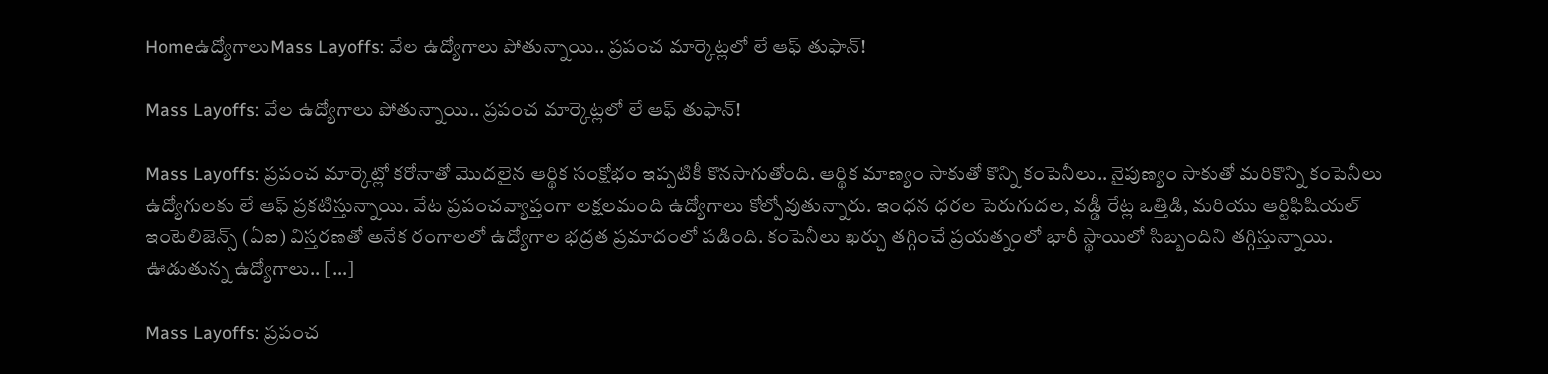Homeఉద్యోగాలుMass Layoffs: వేల ఉద్యోగాలు పోతున్నాయి.. ప్రపంచ మార్కెట్లలో లే ఆఫ్ తుఫాన్!

Mass Layoffs: వేల ఉద్యోగాలు పోతున్నాయి.. ప్రపంచ మార్కెట్లలో లే ఆఫ్ తుఫాన్!

Mass Layoffs: ప్రపంచ మార్కెట్లో కరోనాతో మొదలైన ఆర్థిక సంక్షోభం ఇప్పటికీ కొనసాగుతోంది. ఆర్థిక మాణ్యం సాకుతో కొన్ని కంపెనీలు.. నైపుణ్యం సాకుతో మరికొన్ని కంపెనీలు ఉద్యోగులకు లే ఆఫ్ ప్రకటిస్తున్నాయి. వేట ప్రపంచవ్యాప్తంగా లక్షలమంది ఉద్యోగాలు కోల్పోవుతున్నారు. ఇంధన ధరల పెరుగుదల, వడ్డీ రేట్ల ఒత్తిడి, మరియు ఆర్టిఫిషియల్ ఇంటెలిజెన్స్ (ఏఐ) విస్తరణతో అనేక రంగాలలో ఉద్యోగాల భద్రత ప్రమాదంలో పడింది. కంపెనీలు ఖర్చు తగ్గించే ప్రయత్నంలో భారీ స్థాయిలో సిబ్బందిని తగ్గిస్తున్నాయి. ఊడుతున్న ఉద్యోగాలు.. […]

Mass Layoffs: ప్రపంచ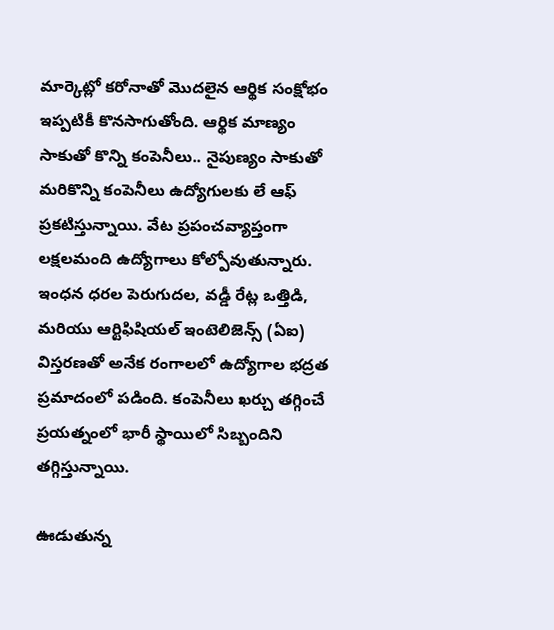మార్కెట్లో కరోనాతో మొదలైన ఆర్థిక సంక్షోభం ఇప్పటికీ కొనసాగుతోంది. ఆర్థిక మాణ్యం సాకుతో కొన్ని కంపెనీలు.. నైపుణ్యం సాకుతో మరికొన్ని కంపెనీలు ఉద్యోగులకు లే ఆఫ్ ప్రకటిస్తున్నాయి. వేట ప్రపంచవ్యాప్తంగా లక్షలమంది ఉద్యోగాలు కోల్పోవుతున్నారు. ఇంధన ధరల పెరుగుదల, వడ్డీ రేట్ల ఒత్తిడి, మరియు ఆర్టిఫిషియల్ ఇంటెలిజెన్స్ (ఏఐ) విస్తరణతో అనేక రంగాలలో ఉద్యోగాల భద్రత ప్రమాదంలో పడింది. కంపెనీలు ఖర్చు తగ్గించే ప్రయత్నంలో భారీ స్థాయిలో సిబ్బందిని తగ్గిస్తున్నాయి.

ఊడుతున్న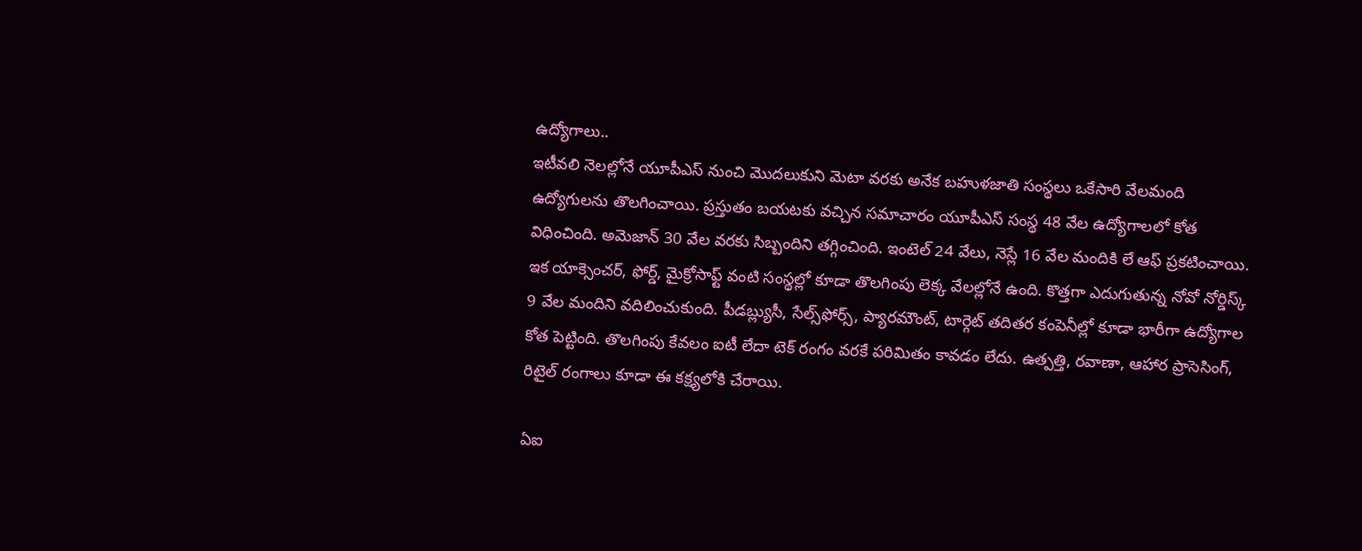ఉద్యోగాలు..
ఇటీవలి నెలల్లోనే యూపీఎస్ నుంచి మొదలుకుని మెటా వరకు అనేక బహుళజాతి సంస్థలు ఒకేసారి వేలమంది ఉద్యోగులను తొలగించాయి. ప్రస్తుతం బయటకు వచ్చిన సమాచారం యూపీఎస్ సంస్థ 48 వేల ఉద్యోగాలలో కోత విధించింది. అమెజాన్ 30 వేల వరకు సిబ్బందిని తగ్గించింది. ఇంటెల్ 24 వేలు, నెస్లే 16 వేల మందికి లే ఆఫ్ ప్రకటించాయి. ఇక యాక్సెంచర్, ఫోర్డ్, మైక్రోసాఫ్ట్ వంటి సంస్థల్లో కూడా తొలగింపు లెక్క వేలల్లోనే ఉంది. కొత్తగా ఎదుగుతున్న నోవో నోర్డిస్క్ 9 వేల మందిని వదిలించుకుంది. పీడబ్ల్యుసీ, సేల్స్‌ఫోర్స్, ప్యారమౌంట్, టార్గెట్ తదితర కంపెనీల్లో కూడా భారీగా ఉద్యోగాల కోత పెట్టింది. తొలగింపు కేవలం ఐటీ లేదా టెక్ రంగం వరకే పరిమితం కావడం లేదు. ఉత్పత్తి, రవాణా, ఆహార ప్రాసెసింగ్, రిటైల్ రంగాలు కూడా ఈ కక్ష్యలోకి చేరాయి.

ఏఐ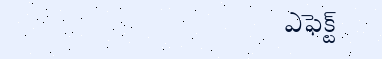ఎఫెక్ట్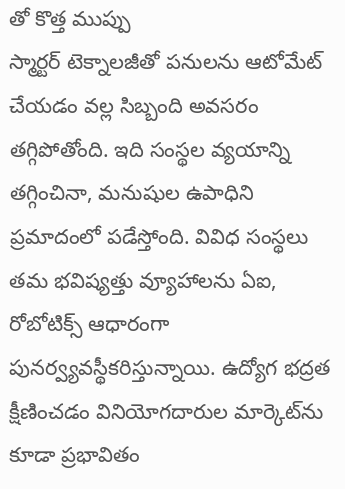తో కొత్త ముప్పు
స్మార్టర్ టెక్నాలజీతో పనులను ఆటోమేట్ చేయడం వల్ల సిబ్బంది అవసరం తగ్గిపోతోంది. ఇది సంస్థల వ్యయాన్ని తగ్గించినా, మనుషుల ఉపాధిని ప్రమాదంలో పడేస్తోంది. వివిధ సంస్థలు తమ భవిష్యత్తు వ్యూహాలను ఏఐ, రోబోటిక్స్ ఆధారంగా పునర్వ్యవస్థీకరిస్తున్నాయి. ఉద్యోగ భద్రత క్షీణించడం వినియోగదారుల మార్కెట్‌ను కూడా ప్రభావితం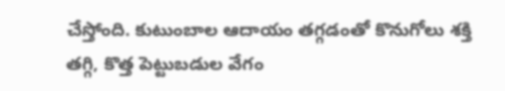చేస్తోంది. కుటుంబాల ఆదాయం తగ్గడంతో కొనుగోలు శక్తి తగ్గి, కొత్త పెట్టుబడుల వేగం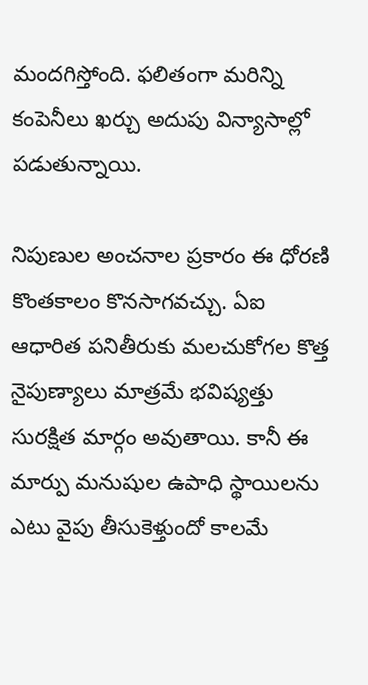మందగిస్తోంది. ఫలితంగా మరిన్ని కంపెనీలు ఖర్చు అదుపు విన్యాసాల్లో పడుతున్నాయి.

నిపుణుల అంచనాల ప్రకారం ఈ ధోరణి కొంతకాలం కొనసాగవచ్చు. ఏఐ ఆధారిత పనితీరుకు మలచుకోగల కొత్త నైపుణ్యాలు మాత్రమే భవిష్యత్తు సురక్షిత మార్గం అవుతాయి. కానీ ఈ మార్పు మనుషుల ఉపాధి స్థాయిలను ఎటు వైపు తీసుకెళ్తుందో కాలమే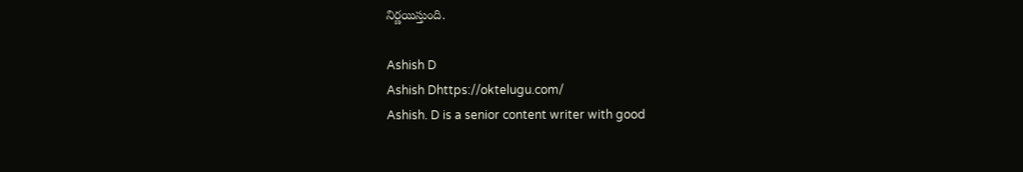నిర్ణయిస్తుంది.

Ashish D
Ashish Dhttps://oktelugu.com/
Ashish. D is a senior content writer with good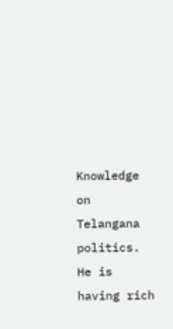Knowledge on Telangana politics. He is having rich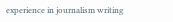experience in journalism writing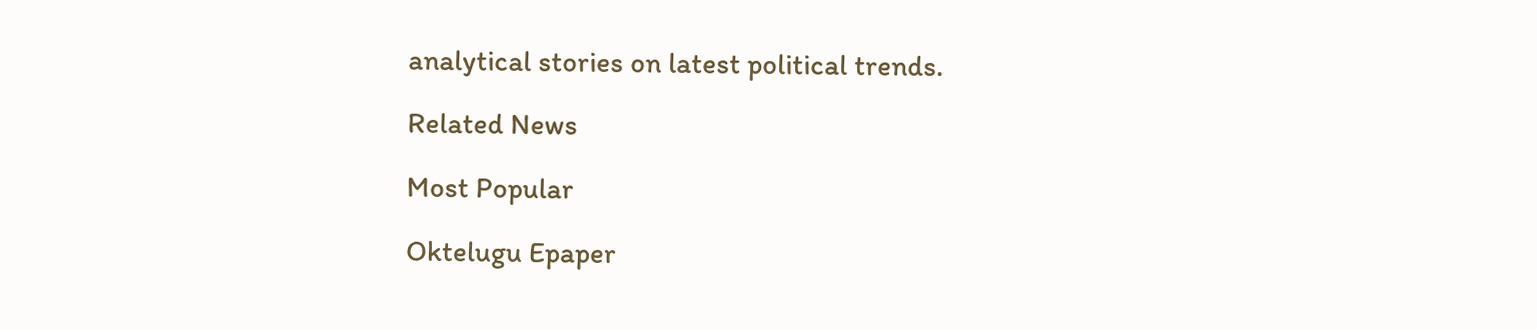analytical stories on latest political trends.

Related News

Most Popular

Oktelugu Epaper